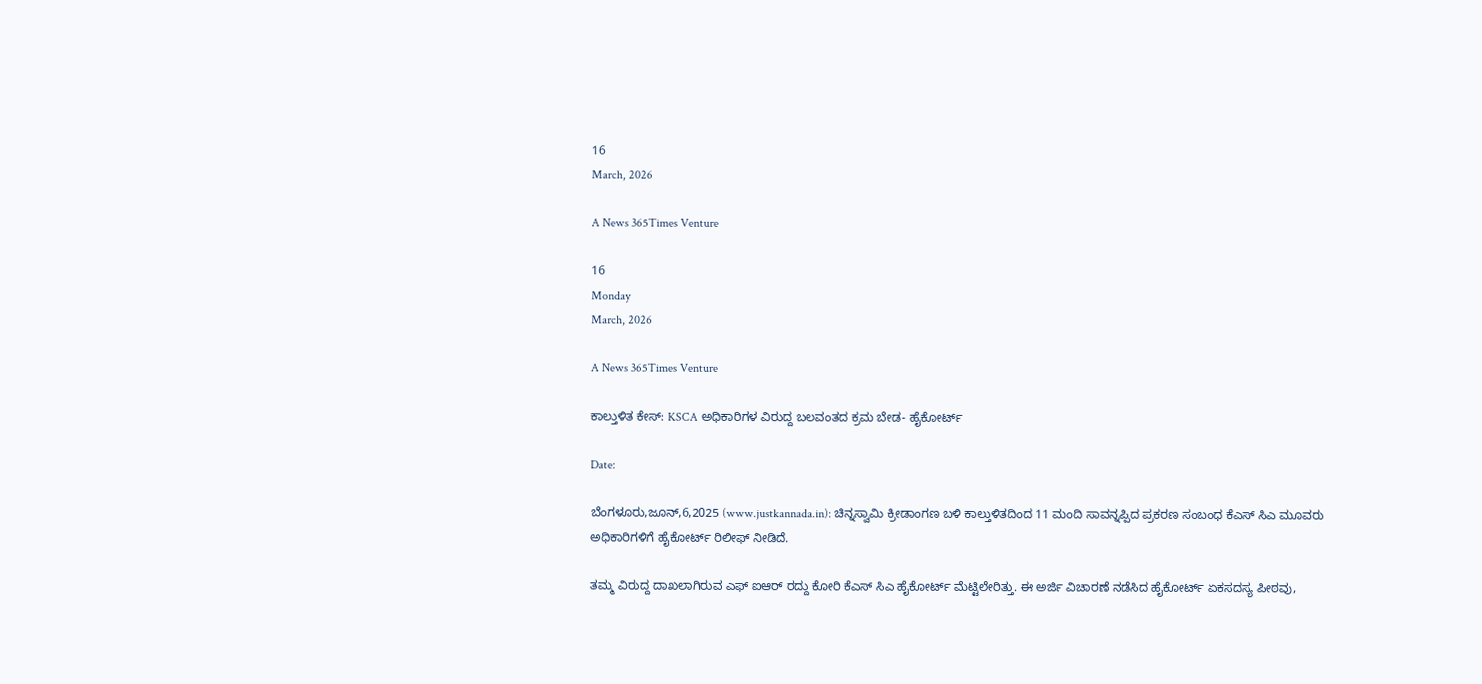16
March, 2026

A News 365Times Venture

16
Monday
March, 2026

A News 365Times Venture

ಕಾಲ್ತುಳಿತ ಕೇಸ್: KSCA ಅಧಿಕಾರಿಗಳ ವಿರುದ್ದ ಬಲವಂತದ ಕ್ರಮ ಬೇಡ- ಹೈಕೋರ್ಟ್

Date:

ಬೆಂಗಳೂರು,ಜೂನ್,6,2025 (www.justkannada.in): ಚಿನ್ನಸ್ವಾಮಿ ಕ್ರೀಡಾಂಗಣ ಬಳಿ ಕಾಲ್ತುಳಿತದಿಂದ 11 ಮಂದಿ ಸಾವನ್ನಪ್ಪಿದ ಪ್ರಕರಣ ಸಂಬಂಧ ಕೆಎಸ್ ಸಿಎ ಮೂವರು ಅಧಿಕಾರಿಗಳಿಗೆ ಹೈಕೋರ್ಟ್ ರಿಲೀಫ್ ನೀಡಿದೆ.

ತಮ್ಮ ವಿರುದ್ದ ದಾಖಲಾಗಿರುವ ಎಫ್ ಐಆರ್ ರದ್ದು ಕೋರಿ ಕೆಎಸ್ ಸಿಎ ಹೈಕೋರ್ಟ್ ಮೆಟ್ಟಿಲೇರಿತ್ತು. ಈ ಅರ್ಜಿ ವಿಚಾರಣೆ ನಡೆಸಿದ ಹೈಕೋರ್ಟ್ ಏಕಸದಸ್ಯ ಪೀಠವು,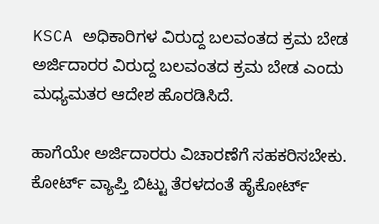KSCA ಅಧಿಕಾರಿಗಳ ವಿರುದ್ದ ಬಲವಂತದ ಕ್ರಮ ಬೇಡ  ಅರ್ಜಿದಾರರ ವಿರುದ್ದ ಬಲವಂತದ ಕ್ರಮ ಬೇಡ ಎಂದು ಮಧ್ಯಮತರ ಆದೇಶ ಹೊರಡಿಸಿದೆ.

ಹಾಗೆಯೇ ಅರ್ಜಿದಾರರು ವಿಚಾರಣೆಗೆ ಸಹಕರಿಸಬೇಕು. ಕೋರ್ಟ್ ವ್ಯಾಪ್ತಿ ಬಿಟ್ಟು ತೆರಳದಂತೆ ಹೈಕೋರ್ಟ್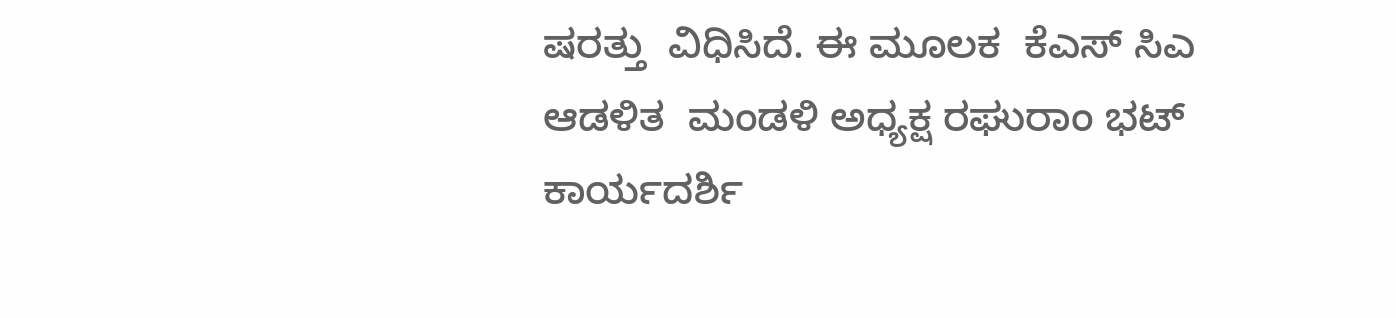ಷರತ್ತು  ವಿಧಿಸಿದೆ. ಈ ಮೂಲಕ  ಕೆಎಸ್ ಸಿಎ ಆಡಳಿತ  ಮಂಡಳಿ ಅಧ್ಯಕ್ಷ ರಘುರಾಂ ಭಟ್ ಕಾರ್ಯದರ್ಶಿ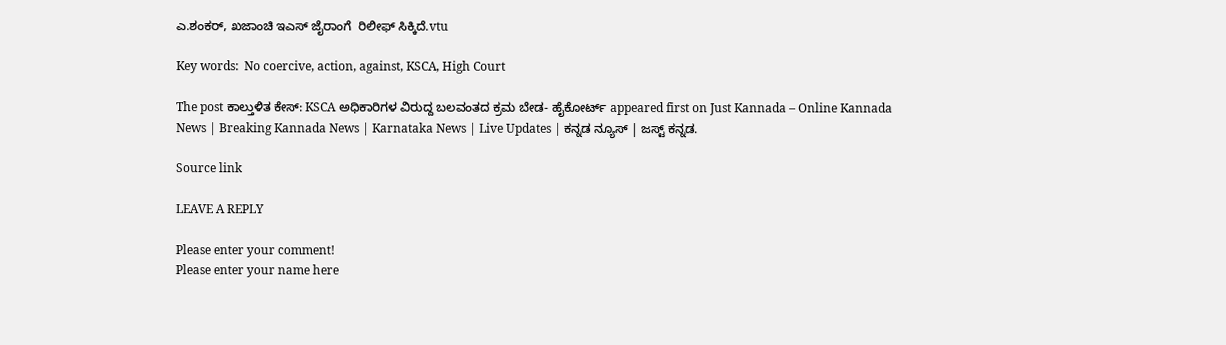ಎ.ಶಂಕರ್, ಖಜಾಂಚಿ ಇಎಸ್ ಜೈರಾಂಗೆ  ರಿಲೀಫ್ ಸಿಕ್ಕಿದೆ.vtu

Key words:  No coercive, action, against, KSCA, High Court

The post ಕಾಲ್ತುಳಿತ ಕೇಸ್: KSCA ಅಧಿಕಾರಿಗಳ ವಿರುದ್ದ ಬಲವಂತದ ಕ್ರಮ ಬೇಡ- ಹೈಕೋರ್ಟ್ appeared first on Just Kannada – Online Kannada News | Breaking Kannada News | Karnataka News | Live Updates | ಕನ್ನಡ ನ್ಯೂಸ್ | ಜಸ್ಟ್ ಕನ್ನಡ.

Source link

LEAVE A REPLY

Please enter your comment!
Please enter your name here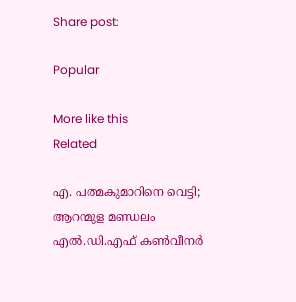Share post:

Popular

More like this
Related

എ. പത്മകുമാറിനെ വെട്ടി; ആറന്മുള മണ്ഡലം എല്‍.ഡി.എഫ് കണ്‍വീനര്‍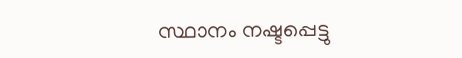സ്ഥാനം നഷ്ടപ്പെട്ടു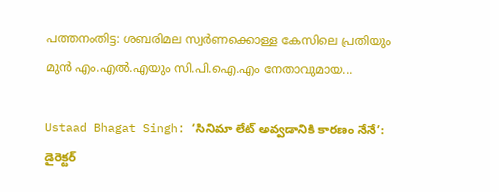പത്തനംതിട്ട: ശബരിമല സ്വര്‍ണക്കൊള്ള കേസിലെ പ്രതിയും മുന്‍ എം.എല്‍.എയും സി.പി.ഐ.എം നേതാവുമായ...

Ustaad Bhagat Singh: ‘సినిమా లేట్ అవ్వడానికి కారణం నేనే’: డైరెక్టర్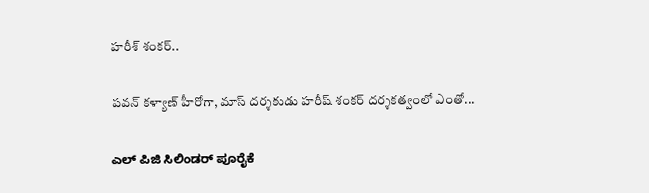హరీశ్ శంకర్..

పవన్ కళ్యాణ్ హీరోగా, మాస్ దర్శకుడు హరీష్ శంకర్ దర్శకత్వంలో ఎంతో...

ಎಲ್ ಪಿಜಿ ಸಿಲಿಂಡರ್ ಪೂರೈಕೆ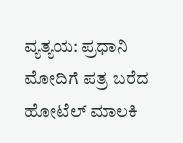ವ್ಯತ್ಯಯ: ಪ್ರಧಾನಿ ಮೋದಿಗೆ ಪತ್ರ ಬರೆದ ಹೋಟೆಲ್ ಮಾಲಕಿ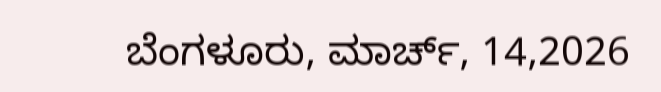ಬೆಂಗಳೂರು, ಮಾರ್ಚ್, 14,2026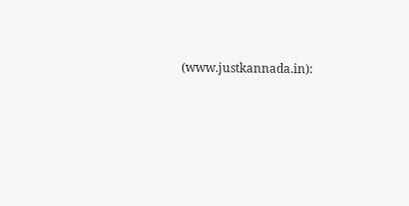(www.justkannada.in):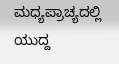ಮಧ್ಯಪ್ರಾಚ್ಯದಲ್ಲಿ ಯುದ್ದ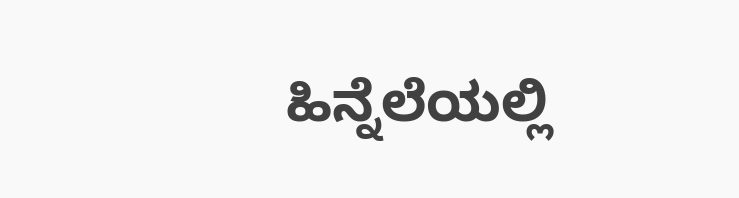ಹಿನ್ನೆಲೆಯಲ್ಲಿ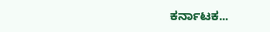ಕರ್ನಾಟಕ...